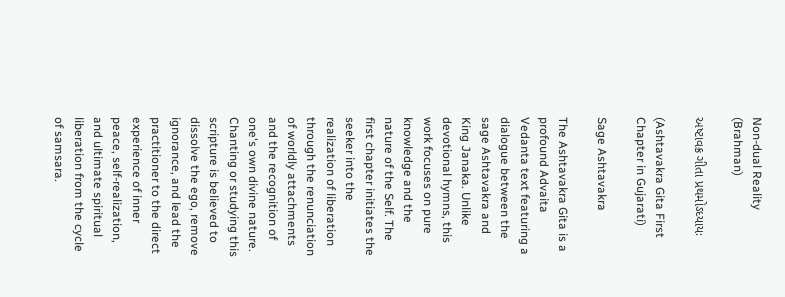Non-dual Reality (Brahman)

અષ્ટાવક્ર ગીતા પ્રથમોઽધ્યાયઃ

(Ashtavakra Gita First Chapter in Gujarati)

Sage Ashtavakra

The Ashtavakra Gita is a profound Advaita Vedanta text featuring a dialogue between the sage Ashtavakra and King Janaka. Unlike devotional hymns, this work focuses on pure knowledge and the nature of the Self. The first chapter initiates the seeker into the realization of liberation through the renunciation of worldly attachments and the recognition of one's own divine nature. Chanting or studying this scripture is believed to dissolve the ego, remove ignorance, and lead the practitioner to the direct experience of inner peace, self-realization, and ultimate spiritual liberation from the cycle of samsara.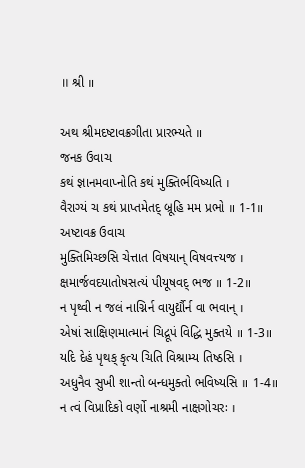॥ શ્રી ॥

અથ શ્રીમદષ્ટાવક્રગીતા પ્રારભ્યતે ॥
જનક ઉવાચ
કથં જ્ઞાનમવાપ્નોતિ કથં મુક્તિર્ભવિષ્યતિ ।
વૈરાગ્યં ચ કથં પ્રાપ્તમેતદ્ બ્રૂહિ મમ પ્રભો ॥ 1-1॥
અષ્ટાવક્ર ઉવાચ
મુક્તિમિચ્છસિ ચેત્તાત વિષયાન્ વિષવત્ત્યજ ।
ક્ષમાર્જવદયાતોષસત્યં પીયૂષવદ્ ભજ ॥ 1-2॥
ન પૃથ્વી ન જલં નાગ્નિર્ન વાયુર્દ્યૌર્ન વા ભવાન્ ।
એષાં સાક્ષિણમાત્માનં ચિદ્રૂપં વિદ્ધિ મુક્તયે ॥ 1-3॥
યદિ દેહં પૃથક્ કૃત્ય ચિતિ વિશ્રામ્ય તિષ્ઠસિ ।
અધુનૈવ સુખી શાન્તો બન્ધમુક્તો ભવિષ્યસિ ॥ 1-4॥
ન ત્વં વિપ્રાદિકો વર્ણો નાશ્રમી નાક્ષગોચરઃ ।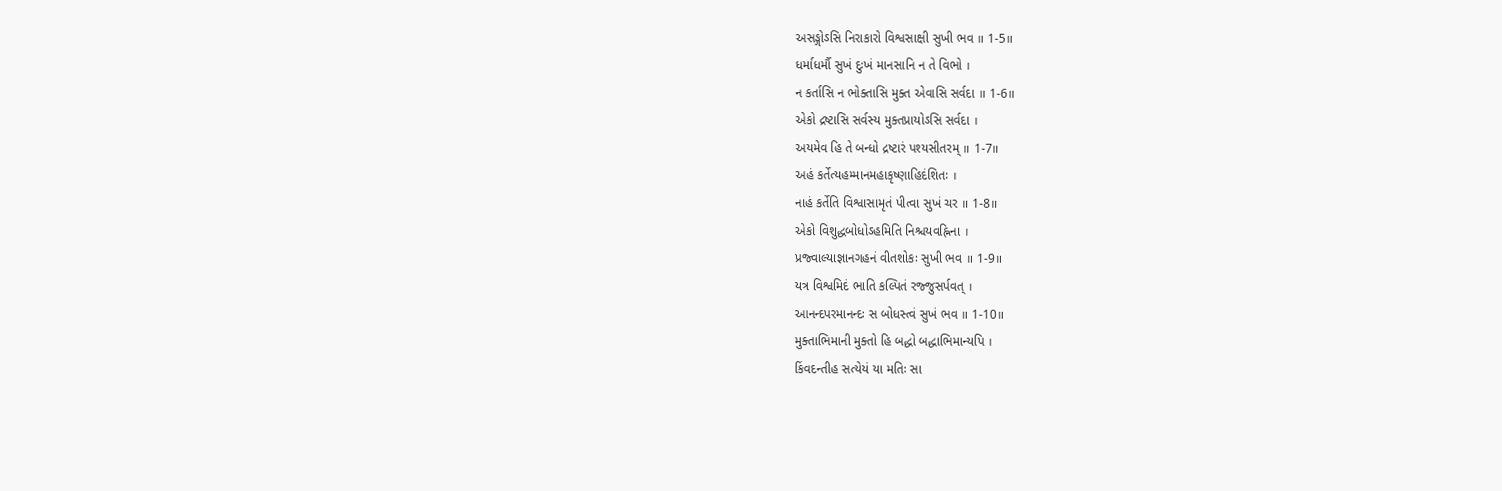અસઙ્ગોઽસિ નિરાકારો વિશ્વસાક્ષી સુખી ભવ ॥ 1-5॥
ધર્માધર્મૌ સુખં દુઃખં માનસાનિ ન તે વિભો ।
ન કર્તાસિ ન ભોક્તાસિ મુક્ત એવાસિ સર્વદા ॥ 1-6॥
એકો દ્રષ્ટાસિ સર્વસ્ય મુક્તપ્રાયોઽસિ સર્વદા ।
અયમેવ હિ તે બન્ધો દ્રષ્ટારં પશ્યસીતરમ્ ॥ 1-7॥
અહં કર્તેત્યહમ્માનમહાકૃષ્ણાહિદંશિતઃ ।
નાહં કર્તેતિ વિશ્વાસામૃતં પીત્વા સુખં ચર ॥ 1-8॥
એકો વિશુદ્ધબોધોઽહમિતિ નિશ્ચયવહ્નિના ।
પ્રજ્વાલ્યાજ્ઞાનગહનં વીતશોકઃ સુખી ભવ ॥ 1-9॥
યત્ર વિશ્વમિદં ભાતિ કલ્પિતં રજ્જુસર્પવત્ ।
આનન્દપરમાનન્દઃ સ બોધસ્ત્વં સુખં ભવ ॥ 1-10॥
મુક્તાભિમાની મુક્તો હિ બદ્ધો બદ્ધાભિમાન્યપિ ।
કિંવદન્તીહ સત્યેયં યા મતિઃ સા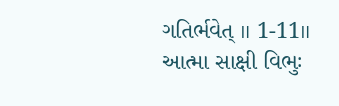ગતિર્ભવેત્ ॥ 1-11॥
આત્મા સાક્ષી વિભુઃ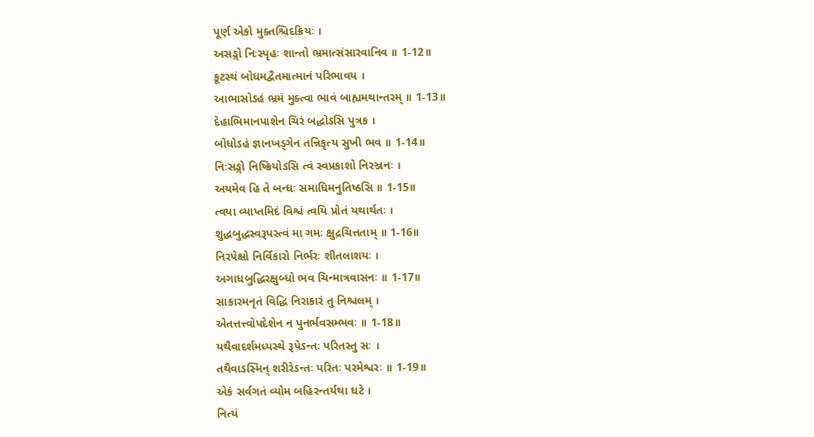પૂર્ણ એકો મુક્તશ્ચિદક્રિયઃ ।
અસઙ્ગો નિઃસ્પૃહઃ શાન્તો ભ્રમાત્સંસારવાનિવ ॥ 1-12॥
કૂટસ્થં બોધમદ્વૈતમાત્માનં પરિભાવય ।
આભાસોઽહં ભ્રમં મુક્ત્વા ભાવં બાહ્યમથાન્તરમ્ ॥ 1-13॥
દેહાભિમાનપાશેન ચિરં બદ્ધોઽસિ પુત્રક ।
બોધોઽહં જ્ઞાનખડ્ગેન તન્નિકૃત્ય સુખી ભવ ॥ 1-14॥
નિઃસઙ્ગો નિષ્ક્રિયોઽસિ ત્વં સ્વપ્રકાશો નિરઞ્જનઃ ।
અયમેવ હિ તે બન્ધઃ સમાધિમનુતિષ્ઠસિ ॥ 1-15॥
ત્વયા વ્યાપ્તમિદં વિશ્વં ત્વયિ પ્રોતં યથાર્થતઃ ।
શુદ્ધબુદ્ધસ્વરૂપસ્ત્વં મા ગમઃ ક્ષુદ્રચિત્તતામ્ ॥ 1-16॥
નિરપેક્ષો નિર્વિકારો નિર્ભરઃ શીતલાશયઃ ।
અગાધબુદ્ધિરક્ષુબ્ધો ભવ ચિન્માત્રવાસનઃ ॥ 1-17॥
સાકારમનૃતં વિદ્ધિ નિરાકારં તુ નિશ્ચલમ્ ।
એતત્તત્ત્વોપદેશેન ન પુનર્ભવસમ્ભવઃ ॥ 1-18॥
યથૈવાદર્શમધ્યસ્થે રૂપેઽન્તઃ પરિતસ્તુ સઃ ।
તથૈવાઽસ્મિન્ શરીરેઽન્તઃ પરિતઃ પરમેશ્વરઃ ॥ 1-19॥
એકં સર્વગતં વ્યોમ બહિરન્તર્યથા ઘટે ।
નિત્યં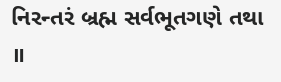નિરન્તરં બ્રહ્મ સર્વભૂતગણે તથા ॥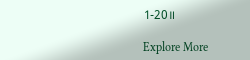1-20॥

Explore More